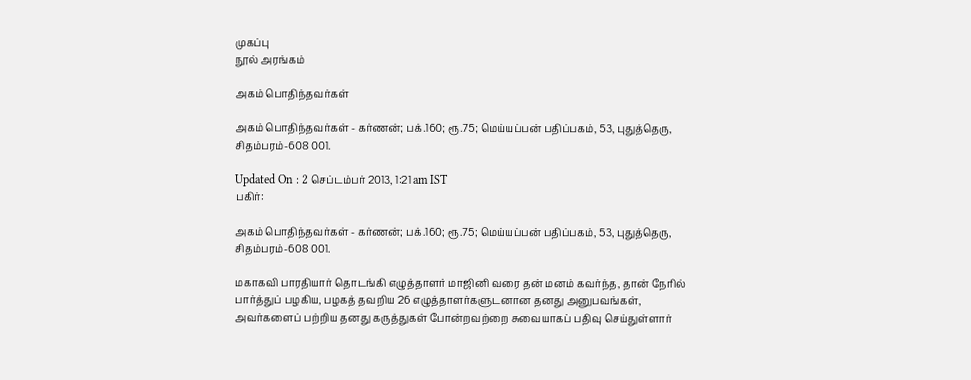முகப்பு
நூல் அரங்கம்

அகம் பொதிந்தவர்கள்

அகம் பொதிந்தவர்கள் - கர்ணன்; பக்.160; ரூ.75; மெய்யப்பன் பதிப்பகம், 53, புதுத்தெரு, சிதம்பரம்-608 001.

Updated On : 2 செப்டம்பர் 2013, 1:21 am IST
பகிர்:

அகம் பொதிந்தவர்கள் - கர்ணன்; பக்.160; ரூ.75; மெய்யப்பன் பதிப்பகம், 53, புதுத்தெரு, சிதம்பரம்-608 001.

மகாகவி பாரதியார் தொடங்கி எழுத்தாளர் மாஜினி வரை தன் மனம் கவர்ந்த, தான் நேரில் பார்த்துப் பழகிய, பழகத் தவறிய 26 எழுத்தாளர்களுடனான தனது அனுபவங்கள், அவர்களைப் பற்றிய தனது கருத்துகள் போன்றவற்றை சுவையாகப் பதிவு செய்துள்ளார்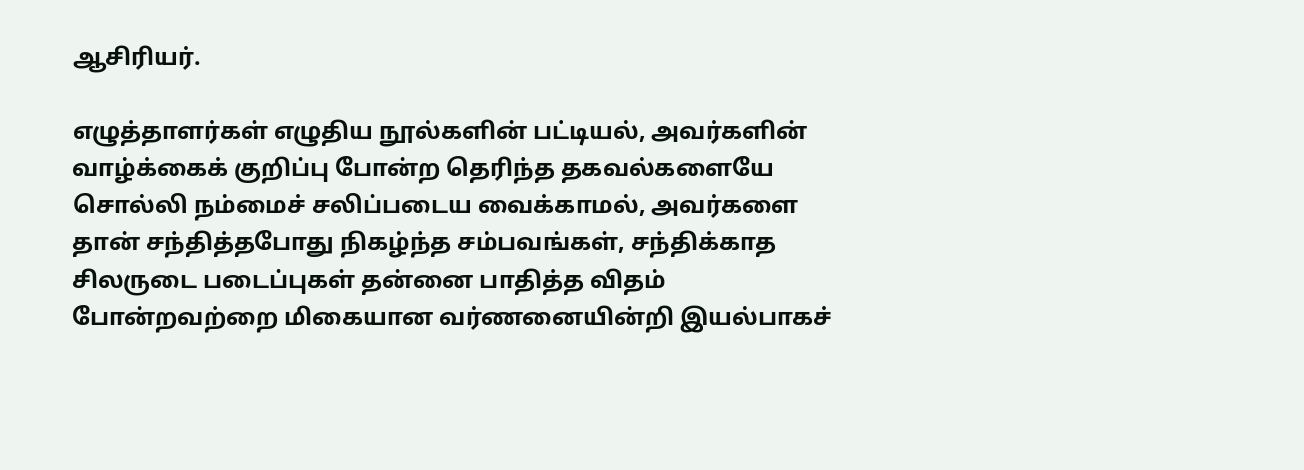ஆசிரியர்.

எழுத்தாளர்கள் எழுதிய நூல்களின் பட்டியல், அவர்களின் வாழ்க்கைக் குறிப்பு போன்ற தெரிந்த தகவல்களையே சொல்லி நம்மைச் சலிப்படைய வைக்காமல், அவர்களை தான் சந்தித்தபோது நிகழ்ந்த சம்பவங்கள், சந்திக்காத சிலருடை படைப்புகள் தன்னை பாதித்த விதம் போன்றவற்றை மிகையான வர்ணனையின்றி இயல்பாகச்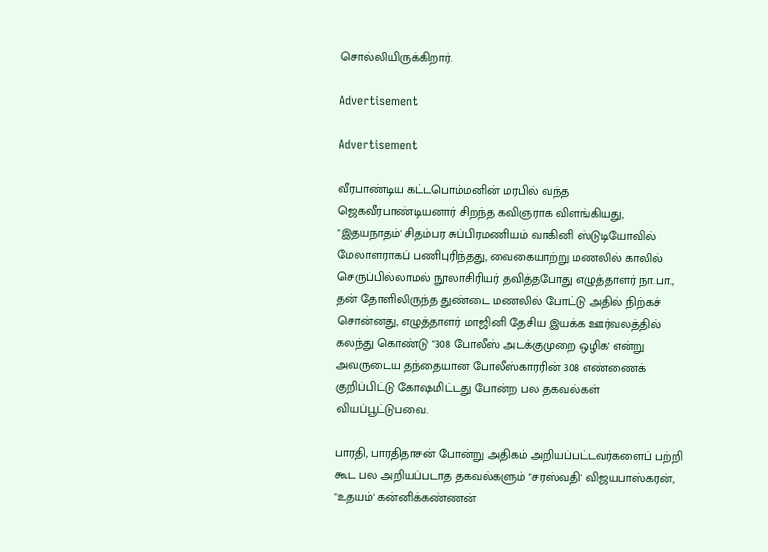சொல்லியிருக்கிறார்.

Advertisement

Advertisement

வீரபாண்டிய கட்டபொம்மனின் மரபில் வந்த ஜெகவீரபாண்டியனார் சிறந்த கவிஞராக விளங்கியது, "இதயநாதம்' சிதம்பர சுப்பிரமணியம் வாகினி ஸ்டுடியோவில் மேலாளராகப் பணிபுரிந்தது, வைகையாற்று மணலில் காலில் செருப்பில்லாமல் நூலாசிரியர் தவித்தபோது எழுத்தாளர் நா.பா., தன் தோளிலிருந்த துண்டை மணலில் போட்டு அதில் நிற்கச் சொன்னது, எழுத்தாளர் மாஜினி தேசிய இயக்க ஊர்வலத்தில் கலந்து கொண்டு "308 போலீஸ் அடக்குமுறை ஒழிக' என்று அவருடைய தந்தையான போலீஸ்காரரின் 308 எண்ணைக் குறிப்பிட்டு கோஷமிட்டது போன்ற பல தகவல்கள் வியப்பூட்டுபவை.

பாரதி, பாரதிதாசன் போன்று அதிகம் அறியப்பட்டவர்களைப் பற்றி கூட பல அறியப்படாத தகவல்களும் "சரஸ்வதி' விஜயபாஸ்கரன், "உதயம்' கன்னிக்கண்ணன்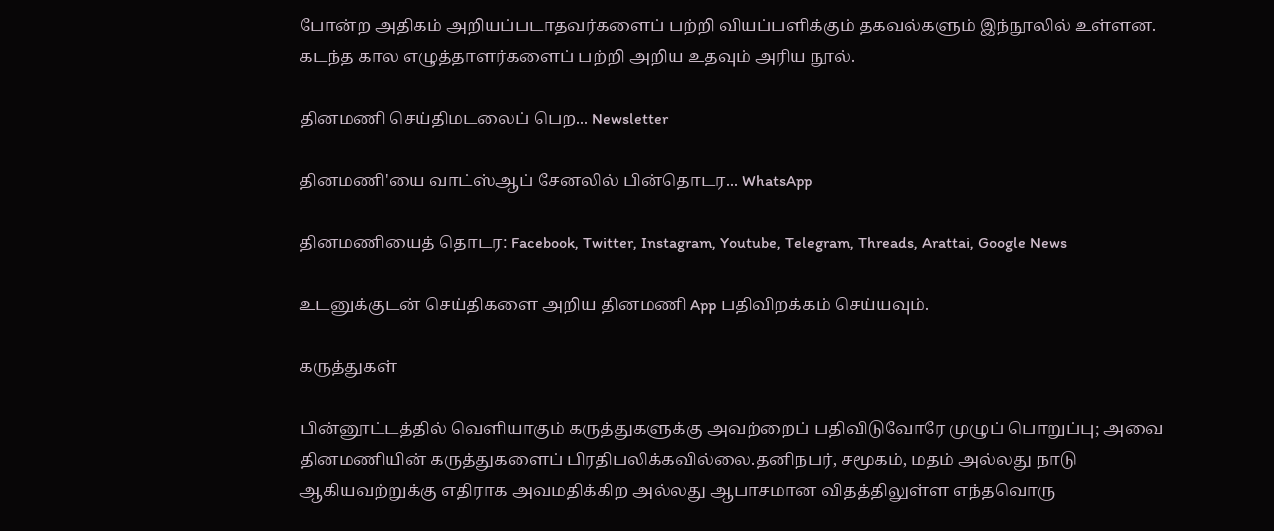போன்ற அதிகம் அறியப்படாதவர்களைப் பற்றி வியப்பளிக்கும் தகவல்களும் இந்நூலில் உள்ளன. கடந்த கால எழுத்தாளர்களைப் பற்றி அறிய உதவும் அரிய நூல்.

தினமணி செய்திமடலைப் பெற... Newsletter

தினமணி'யை வாட்ஸ்ஆப் சேனலில் பின்தொடர... WhatsApp

தினமணியைத் தொடர: Facebook, Twitter, Instagram, Youtube, Telegram, Threads, Arattai, Google News

உடனுக்குடன் செய்திகளை அறிய தினமணி App பதிவிறக்கம் செய்யவும்.

கருத்துகள்

பின்னூட்டத்தில் வெளியாகும் கருத்துகளுக்கு அவற்றைப் பதிவிடுவோரே முழுப் பொறுப்பு; அவை தினமணியின் கருத்துகளைப் பிரதிபலிக்கவில்லை.தனிநபர், சமூகம், மதம் அல்லது நாடு ஆகியவற்றுக்கு எதிராக அவமதிக்கிற அல்லது ஆபாசமான விதத்திலுள்ள எந்தவொரு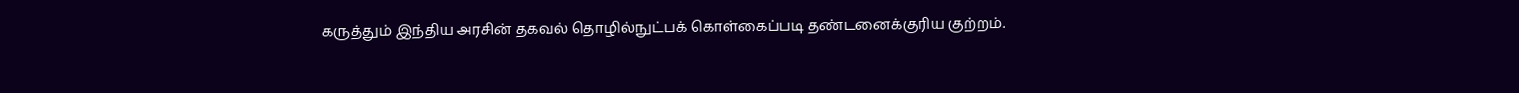கருத்தும் இந்திய அரசின் தகவல் தொழில்நுட்பக் கொள்கைப்படி தண்டனைக்குரிய குற்றம்.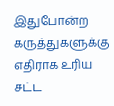இதுபோன்ற கருத்துகளுக்கு எதிராக உரிய சட்ட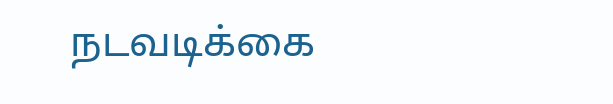நடவடிக்கை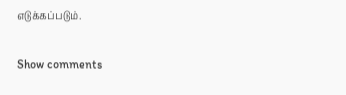எடுக்கப்படும்.

Show comments